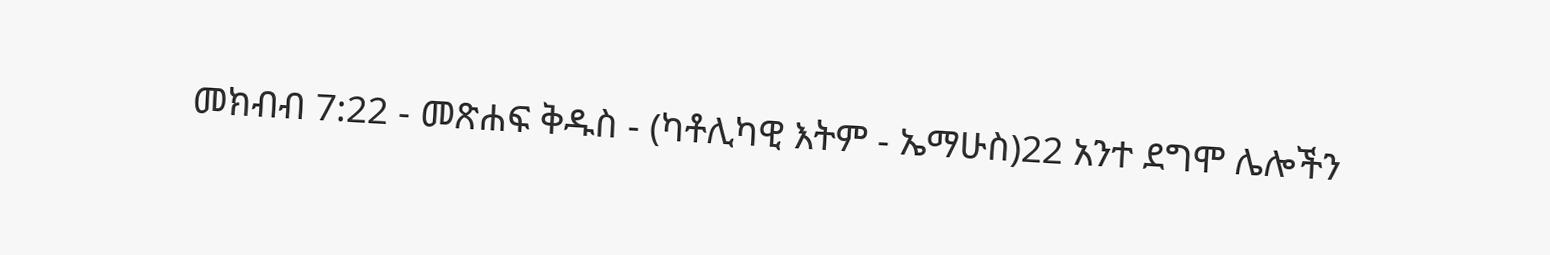መክብብ 7:22 - መጽሐፍ ቅዱስ - (ካቶሊካዊ እትም - ኤማሁስ)22 አንተ ደግሞ ሌሎችን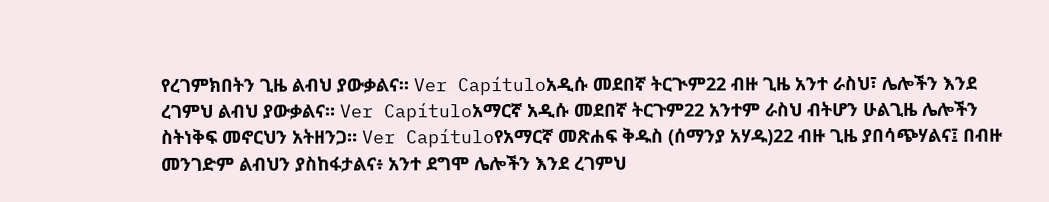የረገምክበትን ጊዜ ልብህ ያውቃልና። Ver Capítuloአዲሱ መደበኛ ትርጒም22 ብዙ ጊዜ አንተ ራስህ፣ ሌሎችን እንደ ረገምህ ልብህ ያውቃልና። Ver Capítuloአማርኛ አዲሱ መደበኛ ትርጉም22 አንተም ራስህ ብትሆን ሁልጊዜ ሌሎችን ስትነቅፍ መኖርህን አትዘንጋ። Ver Capítuloየአማርኛ መጽሐፍ ቅዱስ (ሰማንያ አሃዱ)22 ብዙ ጊዜ ያበሳጭሃልና፤ በብዙ መንገድም ልብህን ያስከፋታልና፥ አንተ ደግሞ ሌሎችን እንደ ረገምህ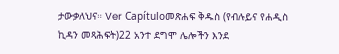ታውቃለህና። Ver Capítuloመጽሐፍ ቅዱስ (የብሉይና የሐዲስ ኪዳን መጻሕፍት)22 አንተ ደግሞ ሌሎችን እንደ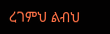ረገምህ ልብህ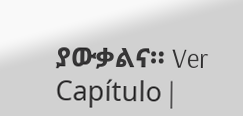ያውቃልና። Ver Capítulo |